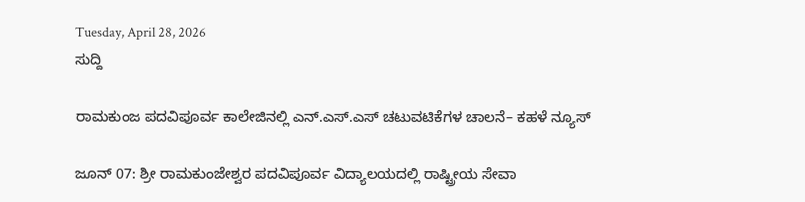Tuesday, April 28, 2026
ಸುದ್ದಿ

ರಾಮಕುಂಜ ಪದವಿಪೂರ್ವ ಕಾಲೇಜಿನಲ್ಲಿ ಎನ್.ಎಸ್.ಎಸ್ ಚಟುವಟಿಕೆಗಳ ಚಾಲನೆ– ಕಹಳೆ ನ್ಯೂಸ್

ಜೂನ್ 07: ಶ್ರೀ ರಾಮಕುಂಜೇಶ್ವರ ಪದವಿಪೂರ್ವ ವಿದ್ಯಾಲಯದಲ್ಲಿ ರಾಷ್ಟ್ರೀಯ ಸೇವಾ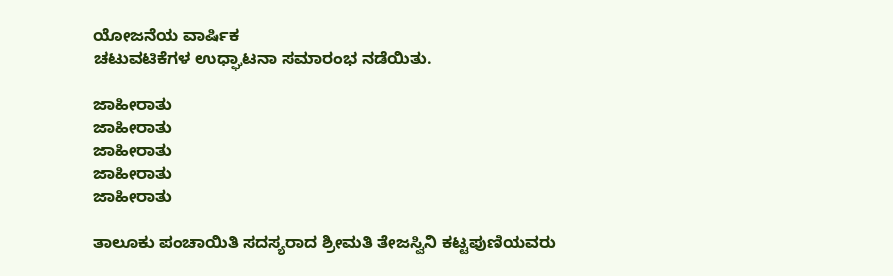ಯೋಜನೆಯ ವಾರ್ಷಿಕ
ಚಟುವಟಿಕೆಗಳ ಉಧ್ಘಾಟನಾ ಸಮಾರಂಭ ನಡೆಯಿತು.

ಜಾಹೀರಾತು
ಜಾಹೀರಾತು
ಜಾಹೀರಾತು
ಜಾಹೀರಾತು
ಜಾಹೀರಾತು

ತಾಲೂಕು ಪಂಚಾಯಿತಿ ಸದಸ್ಯರಾದ ಶ್ರೀಮತಿ ತೇಜಸ್ವಿನಿ ಕಟ್ಟಪುಣಿಯವರು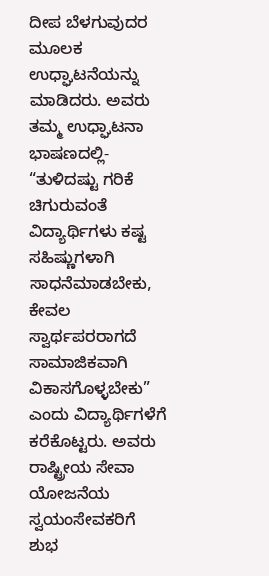ದೀಪ ಬೆಳಗುವುದರ ಮೂಲಕ
ಉಧ್ಘಾಟನೆಯನ್ನು ಮಾಡಿದರು. ಅವರು ತಮ್ಮ ಉಧ್ಘಾಟನಾ ಭಾಷಣದಲ್ಲಿ- “ತುಳಿದಷ್ಟು ಗರಿಕೆ ಚಿಗುರುವಂತೆ
ವಿದ್ಯಾರ್ಥಿಗಳು ಕಷ್ಟ ಸಹಿಷ್ಣುಗಳಾಗಿ ಸಾಧನೆಮಾಡಬೇಕು, ಕೇವಲ ಸ್ವಾರ್ಥಪರರಾಗದೆ ಸಾಮಾಜಿಕವಾಗಿ ವಿಕಾಸಗೊಳ್ಳಬೇಕು” ಎಂದು ವಿದ್ಯಾರ್ಥಿಗಳೆಗೆ ಕರೆಕೊಟ್ಟರು. ಅವರು ರಾಷ್ಟ್ರೀಯ ಸೇವಾ ಯೋಜನೆಯ
ಸ್ವಯಂಸೇವಕರಿಗೆ ಶುಭ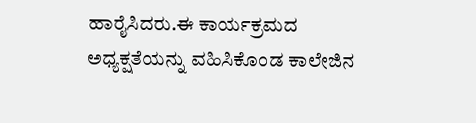ಹಾರೈಸಿದರು.ಈ ಕಾರ್ಯಕ್ರಮದ ಅಧ್ಯಕ್ಷತೆಯನ್ನು ವಹಿಸಿಕೊಂಡ ಕಾಲೇಜಿನ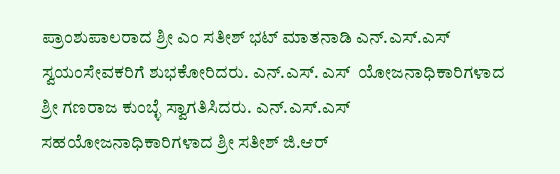ಪ್ರಾಂಶುಪಾಲರಾದ ಶ್ರೀ ಎಂ ಸತೀಶ್ ಭಟ್ ಮಾತನಾಡಿ ಎನ್.ಎಸ್.ಎಸ್ ಸ್ವಯಂಸೇವಕರಿಗೆ ಶುಭಕೋರಿದರು. ಎನ್.ಎಸ್. ಎಸ್  ಯೋಜನಾಧಿಕಾರಿಗಳಾದ ಶ್ರೀ ಗಣರಾಜ ಕುಂಬ್ಳೆ ಸ್ವಾಗತಿಸಿದರು. ಎನ್.ಎಸ್.ಎಸ್ ಸಹಯೋಜನಾಧಿಕಾರಿಗಳಾದ ಶ್ರೀ ಸತೀಶ್ ಜಿ.ಆರ್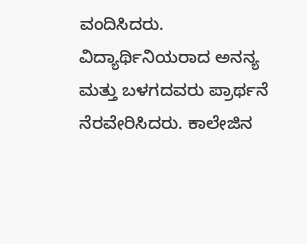ವಂದಿಸಿದರು. ವಿದ್ಯಾರ್ಥಿನಿಯರಾದ ಅನನ್ಯ ಮತ್ತು ಬಳಗದವರು ಪ್ರಾರ್ಥನೆ ನೆರವೇರಿಸಿದರು. ಕಾಲೇಜಿನ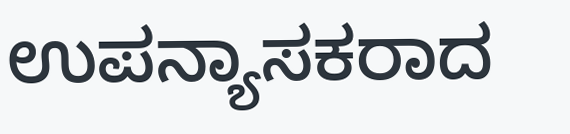ಉಪನ್ಯಾಸಕರಾದ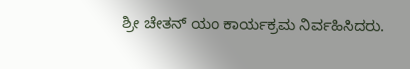ಶ್ರೀ ಚೇತನ್ ಯಂ ಕಾರ್ಯಕ್ರಮ ನಿರ್ವಹಿಸಿದರು.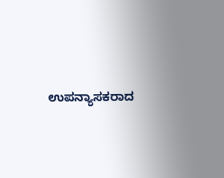ಉಪನ್ಯಾಸಕರಾದ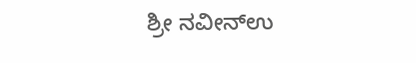ಶ್ರೀ ನವೀನ್ಉ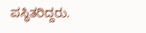ಪಸ್ಥಿತರಿದ್ದರು.